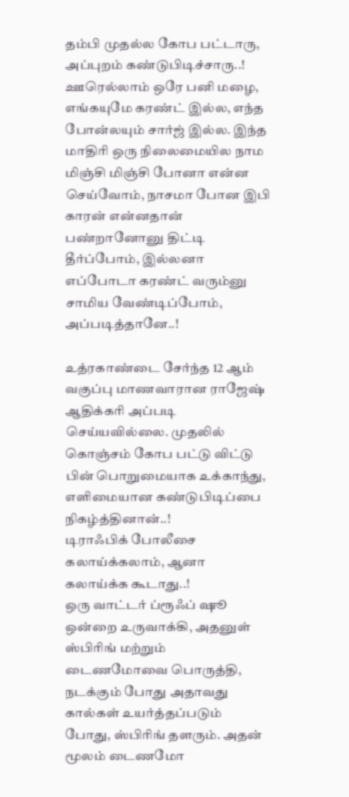தம்பி முதல்ல கோப பட்டாரு, அப்புறம் கண்டுபிடிச்சாரு..!
ஊரெல்லாம் ஒரே பனி மழை, எங்கயுமே கரண்ட் இல்ல, எந்த போன்லயும் சார்ஜ் இல்ல. இந்த மாதிரி ஒரு நிலைமையில நாம மிஞ்சி மிஞ்சி போனா என்ன செய்வோம், நாசமா போன இபி காரன் என்னதான் பண்றானோனு திட்டி தீர்ப்போம், இல்லனா எப்போடா கரண்ட் வரும்னு சாமிய வேண்டிப்போம், அப்படித்தானே..!

உத்ரகாண்டை சேர்ந்த 12 ஆம் வகுப்பு மாணவாரான ராஜேஷ் ஆதிக்கரி அப்படி செய்யவில்லை. முதலில் கொஞ்சம் கோப பட்டு விட்டு பின் பொறுமையாக உக்காந்து, எளிமையான கண்டுபிடிப்பை நிகழ்த்தினான்..!
டிராஃபிக் போலீசை கலாய்க்கலாம், ஆனா கலாய்க்க கூடாது..!
ஒரு வாட்டர் ப்ரூஃப் ஷூ ஒன்றை உருவாக்கி, அதனுள் ஸ்பிரிங் மற்றும் டைணமோவை பொருத்தி, நடக்கும் போது அதாவது கால்கள் உயர்த்தப்படும் போது, ஸ்பிரிங் தளரும். அதன் மூலம் டைணமோ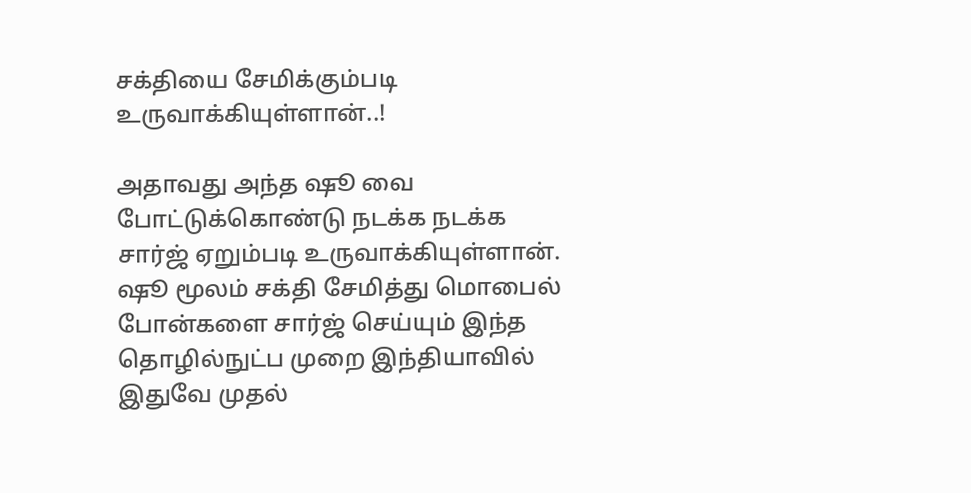சக்தியை சேமிக்கும்படி உருவாக்கியுள்ளான்..!

அதாவது அந்த ஷூ வை போட்டுக்கொண்டு நடக்க நடக்க சார்ஜ் ஏறும்படி உருவாக்கியுள்ளான். ஷூ மூலம் சக்தி சேமித்து மொபைல் போன்களை சார்ஜ் செய்யும் இந்த தொழில்நுட்ப முறை இந்தியாவில் இதுவே முதல்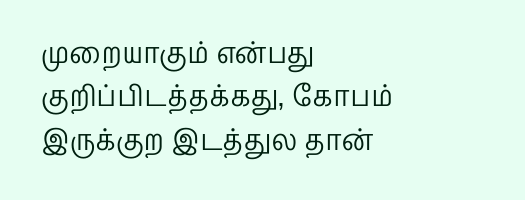முறையாகும் என்பது குறிப்பிடத்தக்கது, கோபம் இருக்குற இடத்துல தான்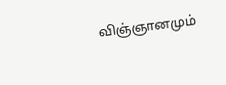விஞ்ஞானமும்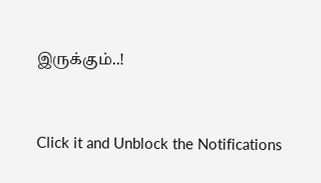இருக்கும்..!


Click it and Unblock the Notifications